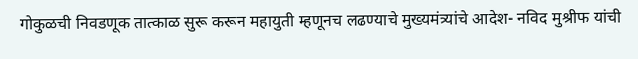गोकुळची निवडणूक तात्काळ सुरू करून महायुती म्हणूनच लढण्याचे मुख्यमंत्र्यांचे आदेश- नविद मुश्रीफ यांची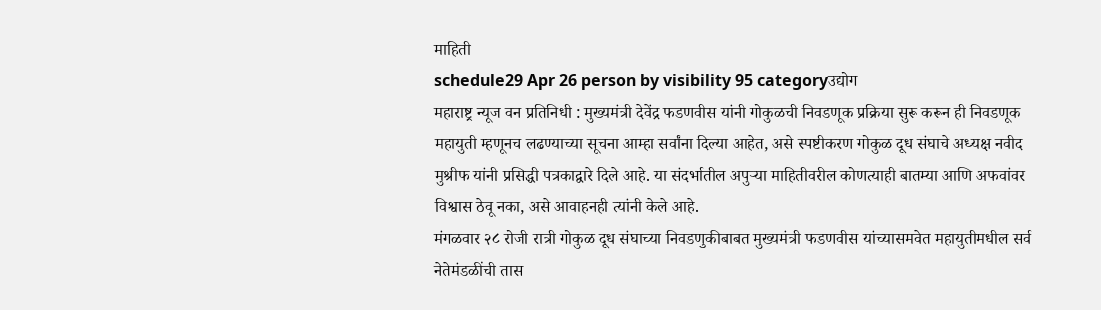माहिती
schedule29 Apr 26 person by visibility 95 categoryउद्योग
महाराष्ट्र न्यूज वन प्रतिनिधी : मुख्यमंत्री देवेंद्र फडणवीस यांनी गोकुळची निवडणूक प्रक्रिया सुरू करून ही निवडणूक महायुती म्हणूनच लढण्याच्या सूचना आम्हा सर्वांना दिल्या आहेत, असे स्पष्टीकरण गोकुळ दूध संघाचे अध्यक्ष नवीद मुश्रीफ यांनी प्रसिद्धी पत्रकाद्वारे दिले आहे. या संदर्भातील अपुऱ्या माहितीवरील कोणत्याही बातम्या आणि अफवांवर विश्वास ठेवू नका, असे आवाहनही त्यांनी केले आहे.
मंगळवार २८ रोजी रात्री गोकुळ दूध संघाच्या निवडणुकीबाबत मुख्यमंत्री फडणवीस यांच्यासमवेत महायुतीमधील सर्व नेतेमंडळींची तास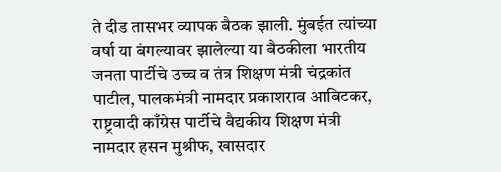ते दीड तासभर व्यापक बैठक झाली. मुंबईत त्यांच्या वर्षा या बंगल्यावर झालेल्या या बैठकीला भारतीय जनता पार्टीचे उच्च व तंत्र शिक्षण मंत्री चंद्रकांत पाटील, पालकमंत्री नामदार प्रकाशराव आबिटकर, राष्ट्रवादी काँग्रेस पार्टीचे वैद्यकीय शिक्षण मंत्री नामदार हसन मुश्रीफ, खासदार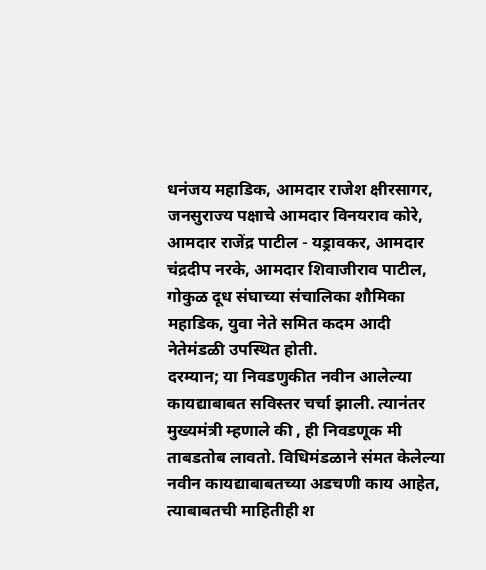धनंजय महाडिक, आमदार राजेश क्षीरसागर, जनसुराज्य पक्षाचे आमदार विनयराव कोरे, आमदार राजेंद्र पाटील - यड्रावकर, आमदार चंद्रदीप नरके, आमदार शिवाजीराव पाटील, गोकुळ दूध संघाच्या संचालिका शौमिका महाडिक, युवा नेते समित कदम आदी नेतेमंडळी उपस्थित होती.
दरम्यान; या निवडणुकीत नवीन आलेल्या कायद्याबाबत सविस्तर चर्चा झाली. त्यानंतर मुख्यमंत्री म्हणाले की , ही निवडणूक मी ताबडतोब लावतो. विधिमंडळाने संमत केलेल्या नवीन कायद्याबाबतच्या अडचणी काय आहेत, त्याबाबतची माहितीही श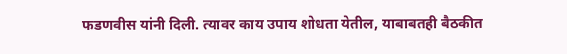फडणवीस यांनी दिली. त्यावर काय उपाय शोधता येतील, याबाबतही बैठकीत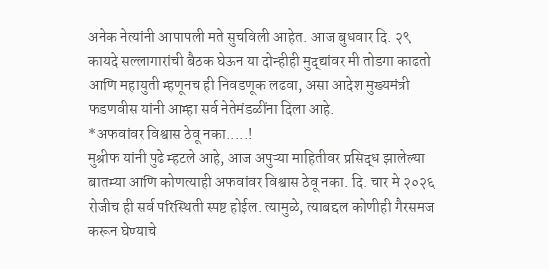अनेक नेत्यांनी आपापली मते सुचविली आहेत. आज बुधवार दि. २९ कायदे सल्लागारांची बैठक घेऊन या दोन्हीही मुद्द्यांवर मी तोडगा काढतो आणि महायुती म्हणूनच ही निवडणूक लढवा, असा आदेश मुख्यमंत्री फडणवीस यांनी आम्हा सर्व नेतेमंडळींना दिला आहे.
*अफवांवर विश्वास ठेवू नका.....!
मुश्रीफ यांनी पुढे म्हटले आहे, आज अपुऱ्या माहितीवर प्रसिद्ध झालेल्या बातम्या आणि कोणत्याही अफवांवर विश्वास ठेवू नका. दि. चार मे २०२६ रोजीच ही सर्व परिस्थिती स्पष्ट होईल. त्यामुळे, त्याबद्दल कोणीही गैरसमज करून घेण्याचे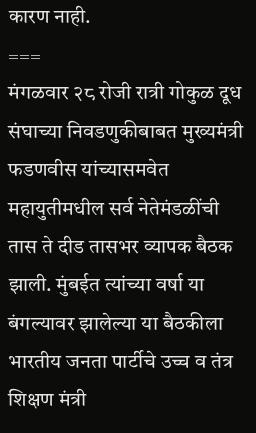कारण नाही.
===
मंगळवार २८ रोजी रात्री गोकुळ दूध संघाच्या निवडणुकीबाबत मुख्यमंत्री फडणवीस यांच्यासमवेत महायुतीमधील सर्व नेतेमंडळींची तास ते दीड तासभर व्यापक बैठक झाली. मुंबईत त्यांच्या वर्षा या बंगल्यावर झालेल्या या बैठकीला भारतीय जनता पार्टीचे उच्च व तंत्र शिक्षण मंत्री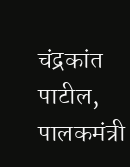चंद्रकांत पाटील, पालकमंत्री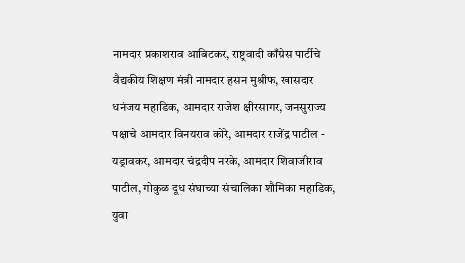नामदार प्रकाशराव आबिटकर, राष्ट्रवादी काँग्रेस पार्टीचे वैद्यकीय शिक्षण मंत्री नामदार हसन मुश्रीफ, खासदार धनंजय महाडिक, आमदार राजेश क्षीरसागर, जनसुराज्य पक्षाचे आमदार विनयराव कोरे, आमदार राजेंद्र पाटील - यड्रावकर, आमदार चंद्रदीप नरके, आमदार शिवाजीराव पाटील, गोकुळ दूध संघाच्या संचालिका शौमिका महाडिक, युवा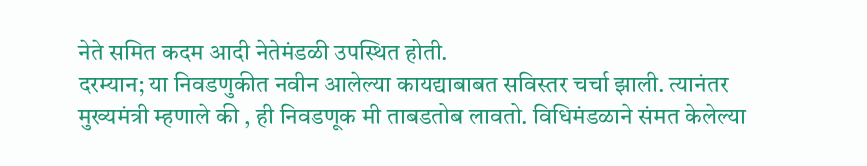नेते समित कदम आदी नेतेमंडळी उपस्थित होती.
दरम्यान; या निवडणुकीत नवीन आलेल्या कायद्याबाबत सविस्तर चर्चा झाली. त्यानंतर मुख्यमंत्री म्हणाले की , ही निवडणूक मी ताबडतोब लावतो. विधिमंडळाने संमत केलेल्या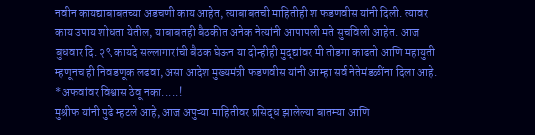नवीन कायद्याबाबतच्या अडचणी काय आहेत, त्याबाबतची माहितीही श फडणवीस यांनी दिली. त्यावर काय उपाय शोधता येतील, याबाबतही बैठकीत अनेक नेत्यांनी आपापली मते सुचविली आहेत. आज बुधवार दि. २९ कायदे सल्लागारांची बैठक घेऊन या दोन्हीही मुद्द्यांवर मी तोडगा काढतो आणि महायुती म्हणूनच ही निवडणूक लढवा, असा आदेश मुख्यमंत्री फडणवीस यांनी आम्हा सर्व नेतेमंडळींना दिला आहे.
*अफवांवर विश्वास ठेवू नका.....!
मुश्रीफ यांनी पुढे म्हटले आहे, आज अपुऱ्या माहितीवर प्रसिद्ध झालेल्या बातम्या आणि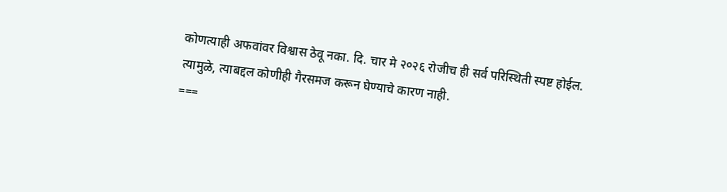कोणत्याही अफवांवर विश्वास ठेवू नका. दि. चार मे २०२६ रोजीच ही सर्व परिस्थिती स्पष्ट होईल. त्यामुळे, त्याबद्दल कोणीही गैरसमज करून घेण्याचे कारण नाही.
===